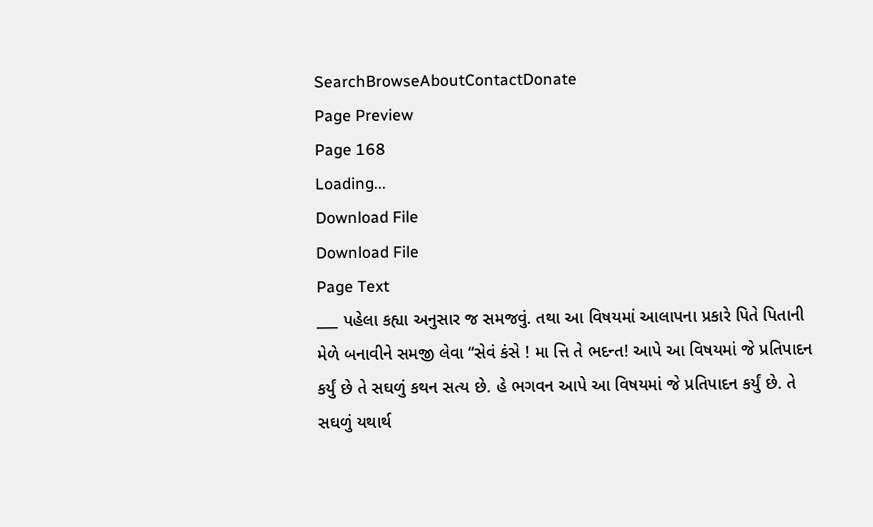SearchBrowseAboutContactDonate
Page Preview
Page 168
Loading...
Download File
Download File
Page Text
___ પહેલા કહ્યા અનુસાર જ સમજવું. તથા આ વિષયમાં આલાપના પ્રકારે પિતે પિતાની મેળે બનાવીને સમજી લેવા “સેવં કંસે ! મા ત્તિ તે ભદન્ત! આપે આ વિષયમાં જે પ્રતિપાદન કર્યું છે તે સઘળું કથન સત્ય છે. હે ભગવન આપે આ વિષયમાં જે પ્રતિપાદન કર્યું છે. તે સઘળું યથાર્થ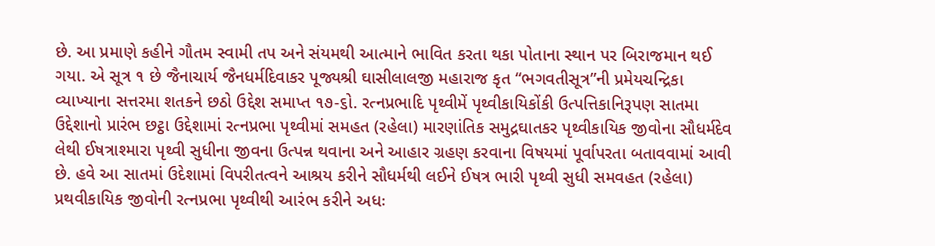છે. આ પ્રમાણે કહીને ગૌતમ સ્વામી તપ અને સંયમથી આત્માને ભાવિત કરતા થકા પોતાના સ્થાન પર બિરાજમાન થઈ ગયા. એ સૂત્ર ૧ છે જૈનાચાર્ય જૈનધર્મદિવાકર પૂજ્યશ્રી ઘાસીલાલજી મહારાજ કૃત “ભગવતીસૂત્ર”ની પ્રમેયચન્દ્રિકા વ્યાખ્યાના સત્તરમા શતકને છઠો ઉદ્દેશ સમાપ્ત ૧૭-૬ો. રત્નપ્રભાદિ પૃથ્વીમેં પૃથ્વીકાયિકોંકી ઉત્પત્તિકાનિરૂપણ સાતમા ઉદ્દેશાનો પ્રારંભ છટ્ઠા ઉદ્દેશામાં રત્નપ્રભા પૃથ્વીમાં સમહત (રહેલા) મારણાંતિક સમુદ્રઘાતકર પૃથ્વીકાયિક જીવોના સૌધર્મદેવ લેથી ઈષત્રાશ્મારા પૃથ્વી સુધીના જીવના ઉત્પન્ન થવાના અને આહાર ગ્રહણ કરવાના વિષયમાં પૂર્વાપરતા બતાવવામાં આવી છે. હવે આ સાતમાં ઉદેશામાં વિપરીતત્વને આશ્રય કરીને સૌધર્મથી લઈને ઈષત્ર ભારી પૃથ્વી સુધી સમવહત (રહેલા) પ્રથવીકાયિક જીવોની રત્નપ્રભા પૃથ્વીથી આરંભ કરીને અધઃ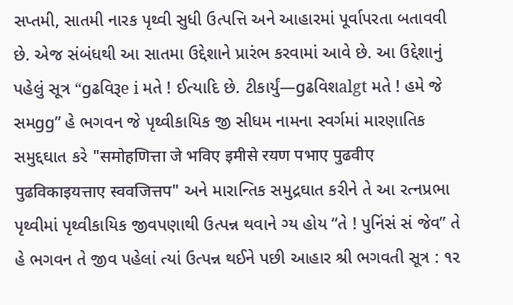સપ્તમી, સાતમી નારક પૃથ્વી સુધી ઉત્પત્તિ અને આહારમાં પૂર્વાપરતા બતાવવી છે. એજ સંબંધથી આ સાતમા ઉદ્દેશાને પ્રારંભ કરવામાં આવે છે. આ ઉદ્દેશાનું પહેલું સૂત્ર “gઢવિરૂe i મતે ! ઈત્યાદિ છે. ટીકાર્યું—gઢવિશalgt મતે ! હમે જે સમgg” હે ભગવન જે પૃથ્વીકાયિક જી સીધમ નામના સ્વર્ગમાં મારણાતિક સમુદ્દઘાત કરે "समोहणित्ता जे भविए इमीसे रयण पभाए पुढवीए पुढविकाइयत्ताए स्ववजित्तप" અને મારાન્તિક સમુદ્રઘાત કરીને તે આ રત્નપ્રભા પૃથ્વીમાં પૃથ્વીકાયિક જીવપણાથી ઉત્પન્ન થવાને ગ્ય હોય “તે ! પુનિંસં સં જેવ” તે હે ભગવન તે જીવ પહેલાં ત્યાં ઉત્પન્ન થઈને પછી આહાર શ્રી ભગવતી સૂત્ર : ૧૨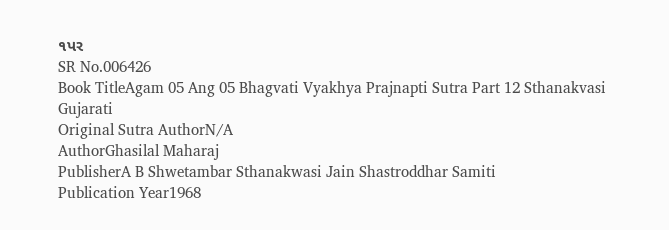૧પર
SR No.006426
Book TitleAgam 05 Ang 05 Bhagvati Vyakhya Prajnapti Sutra Part 12 Sthanakvasi Gujarati
Original Sutra AuthorN/A
AuthorGhasilal Maharaj
PublisherA B Shwetambar Sthanakwasi Jain Shastroddhar Samiti
Publication Year1968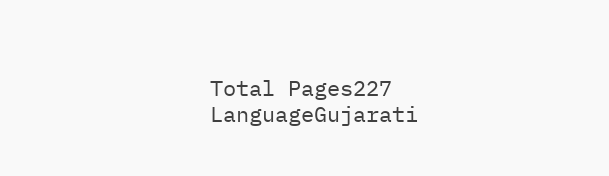Total Pages227
LanguageGujarati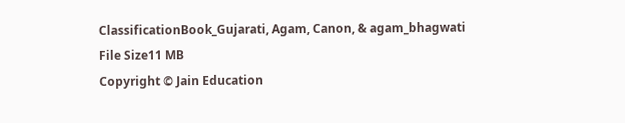ClassificationBook_Gujarati, Agam, Canon, & agam_bhagwati
File Size11 MB
Copyright © Jain Education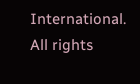International. All rights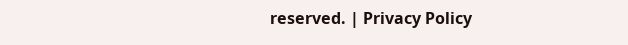reserved. | Privacy Policy